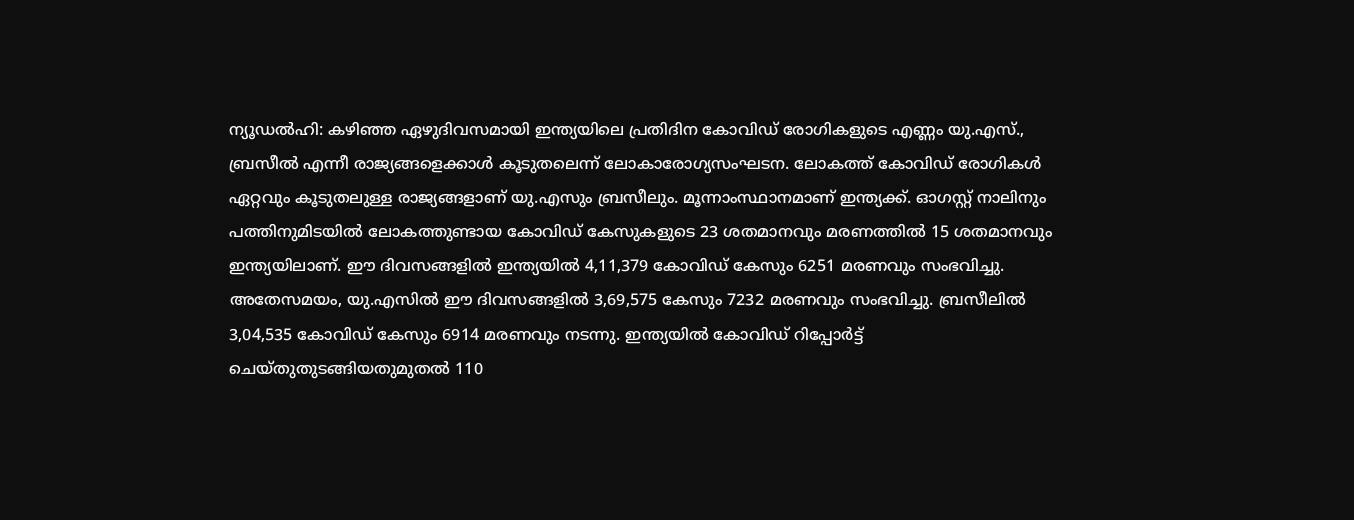ന്യൂഡൽഹി: കഴിഞ്ഞ ഏഴുദിവസമായി ഇന്ത്യയിലെ പ്രതിദിന കോവിഡ് രോഗികളുടെ എണ്ണം യു.എസ്., ബ്രസീൽ എന്നീ രാജ്യങ്ങളെക്കാൾ കൂടുതലെന്ന് ലോകാരോഗ്യസംഘടന. ലോകത്ത് കോവിഡ് രോഗികൾ ഏറ്റവും കൂടുതലുള്ള രാജ്യങ്ങളാണ് യു.എസും ബ്രസീലും. മൂന്നാംസ്ഥാനമാണ് ഇന്ത്യക്ക്. ഓഗസ്റ്റ് നാലിനും പത്തിനുമിടയിൽ ലോകത്തുണ്ടായ കോവിഡ് കേസുകളുടെ 23 ശതമാനവും മരണത്തിൽ 15 ശതമാനവും ഇന്ത്യയിലാണ്. ഈ ദിവസങ്ങളിൽ ഇന്ത്യയിൽ 4,11,379 കോവിഡ് കേസും 6251 മരണവും സംഭവിച്ചു. അതേസമയം, യു.എസിൽ ഈ ദിവസങ്ങളിൽ 3,69,575 കേസും 7232 മരണവും സംഭവിച്ചു. ബ്രസീലിൽ 3,04,535 കോവിഡ് കേസും 6914 മരണവും നടന്നു. ഇന്ത്യയിൽ കോവിഡ് റിപ്പോർട്ട് ചെയ്തുതുടങ്ങിയതുമുതൽ 110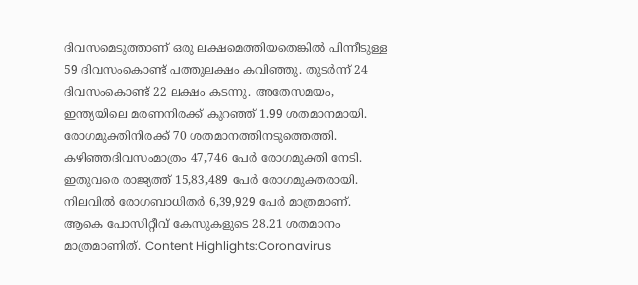ദിവസമെടുത്താണ് ഒരു ലക്ഷമെത്തിയതെങ്കിൽ പിന്നീടുള്ള 59 ദിവസംകൊണ്ട് പത്തുലക്ഷം കവിഞ്ഞു. തുടർന്ന് 24 ദിവസംകൊണ്ട് 22 ലക്ഷം കടന്നു. അതേസമയം, ഇന്ത്യയിലെ മരണനിരക്ക് കുറഞ്ഞ് 1.99 ശതമാനമായി. രോഗമുക്തിനിരക്ക് 70 ശതമാനത്തിനടുത്തെത്തി. കഴിഞ്ഞദിവസംമാത്രം 47,746 പേർ രോഗമുക്തി നേടി. ഇതുവരെ രാജ്യത്ത് 15,83,489 പേർ രോഗമുക്തരായി. നിലവിൽ രോഗബാധിതർ 6,39,929 പേർ മാത്രമാണ്. ആകെ പോസിറ്റീവ് കേസുകളുടെ 28.21 ശതമാനം മാത്രമാണിത്. Content Highlights:Coronavirus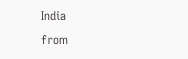India
from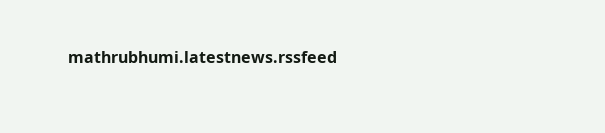mathrubhumi.latestnews.rssfeed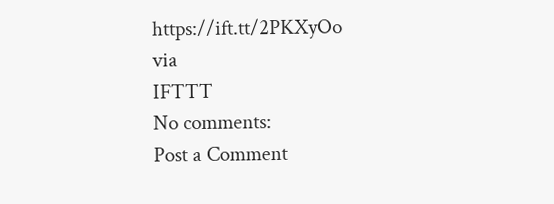https://ift.tt/2PKXyOo
via
IFTTT
No comments:
Post a Comment